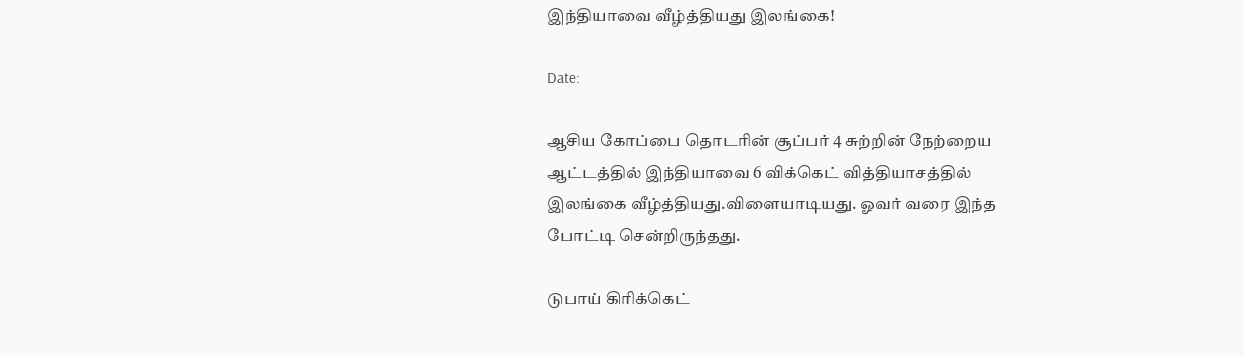இந்தியாவை வீழ்த்தியது இலங்கை!

Date:

ஆசிய கோப்பை தொடரின் சூப்பர் 4 சுற்றின் நேற்றைய ஆட்டத்தில் இந்தியாவை 6 விக்கெட் வித்தியாசத்தில் இலங்கை வீழ்த்தியது.விளையாடியது. ஓவர் வரை இந்த போட்டி சென்றிருந்தது.

டுபாய் கிரிக்கெட்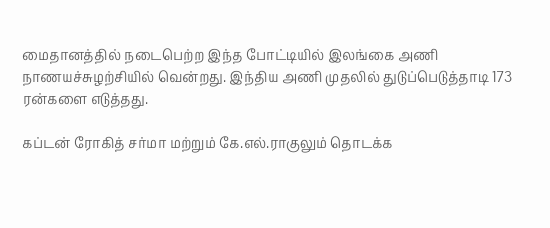மைதானத்தில் நடைபெற்ற இந்த போட்டியில் இலங்கை அணி நாணயச்சுழற்சியில் வென்றது. இந்திய அணி முதலில் துடுப்பெடுத்தாடி 173 ரன்களை எடுத்தது.

கப்டன் ரோகித் சர்மா மற்றும் கே.எல்.ராகுலும் தொடக்க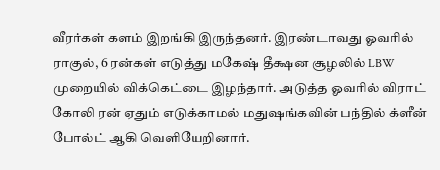வீரர்கள் களம் இறங்கி இருந்தனர். இரண்டாவது ஓவரில் ராகுல், 6 ரன்கள் எடுத்து மகேஷ் தீக்ஷன சூழலில் LBW முறையில் விக்கெட்டை இழந்தார். அடுத்த ஓவரில் விராட் கோலி ரன் ஏதும் எடுக்காமல் மதுஷங்கவின் பந்தில் க்ளீன் போல்ட் ஆகி வெளியேறினார்.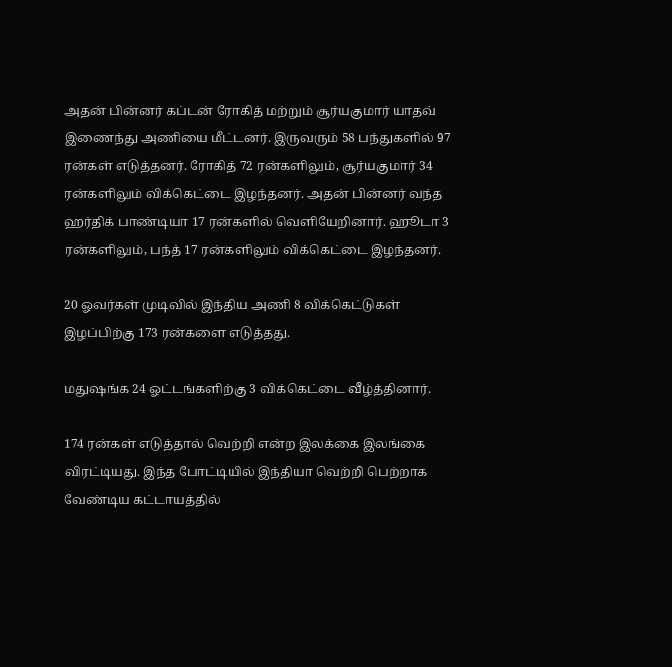அதன் பின்னர் கப்டன் ரோகித் மற்றும் சூர்யகுமார் யாதவ் இணைந்து அணியை மீட்டனர். இருவரும் 58 பந்துகளில் 97 ரன்கள் எடுத்தனர். ரோகித் 72 ரன்களிலும், சூர்யகுமார் 34 ரன்களிலும் விக்கெட்டை இழந்தனர். அதன் பின்னர் வந்த ஹர்திக் பாண்டியா 17 ரன்களில் வெளியேறினார். ஹூடா 3 ரன்களிலும், பந்த் 17 ரன்களிலும் விக்கெட்டை இழந்தனர்.

20 ஓவர்கள் முடிவில் இந்திய அணி 8 விக்கெட்டுகள் இழப்பிற்கு 173 ரன்களை எடுத்தது.

மதுஷங்க 24 ஓட்டங்களிற்கு 3 விக்கெட்டை வீழ்த்தினார்.

174 ரன்கள் எடுத்தால் வெற்றி என்ற இலக்கை இலங்கை விரட்டியது. இந்த போட்டியில் இந்தியா வெற்றி பெற்றாக வேண்டிய கட்டாயத்தில்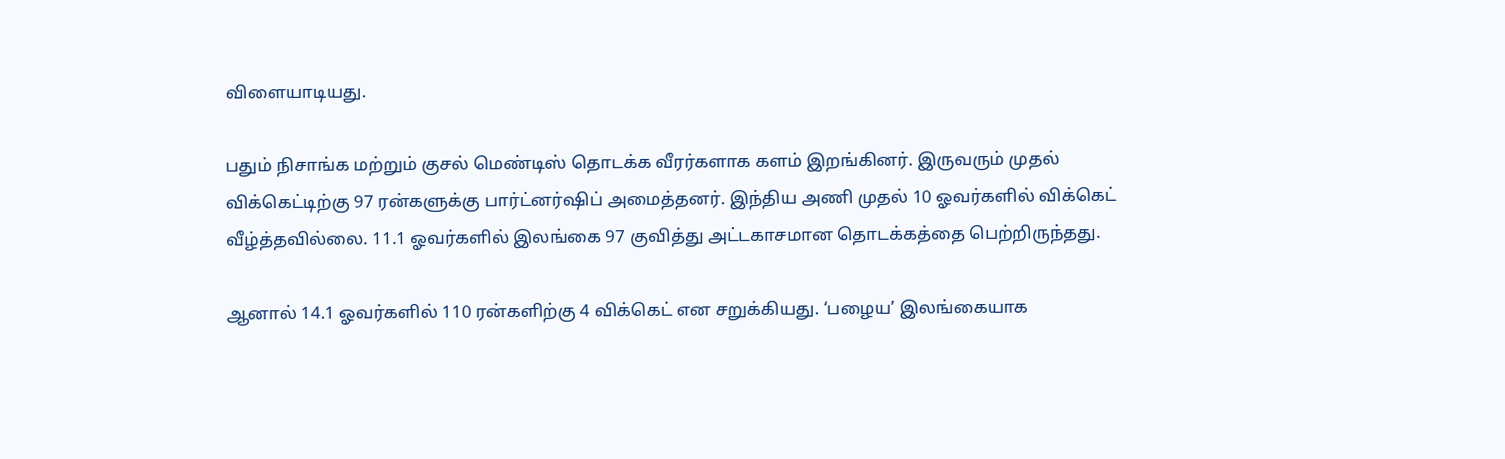விளையாடியது.

பதும் நிசாங்க மற்றும் குசல் மெண்டிஸ் தொடக்க வீரர்களாக களம் இறங்கினர். இருவரும் முதல் விக்கெட்டிற்கு 97 ரன்களுக்கு பார்ட்னர்ஷிப் அமைத்தனர். இந்திய அணி முதல் 10 ஓவர்களில் விக்கெட் வீழ்த்தவில்லை. 11.1 ஓவர்களில் இலங்கை 97 குவித்து அட்டகாசமான தொடக்கத்தை பெற்றிருந்தது.

ஆனால் 14.1 ஓவர்களில் 110 ரன்களிற்கு 4 விக்கெட் என சறுக்கியது. ‘பழைய’ இலங்கையாக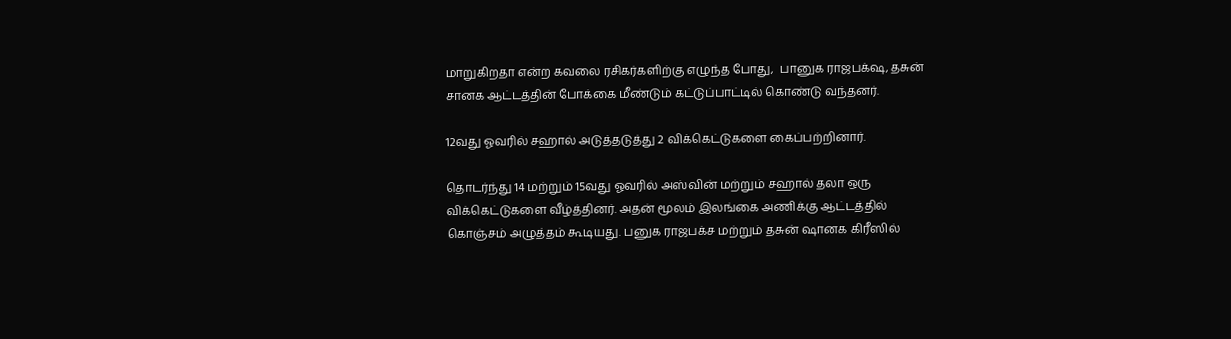மாறுகிறதா என்ற கவலை ரசிகர்களிற்கு எழுந்த போது,  பானுக ராஜபக்‌ஷ, தசுன் சானக ஆட்டத்தின் போக்கை மீண்டும் கட்டுப்பாட்டில் கொண்டு வந்தனர்.

12வது ஓவரில் சஹால் அடுத்தடுத்து 2 விக்கெட்டுகளை கைப்பற்றினார்.

தொடர்ந்து 14 மற்றும் 15வது ஓவரில் அஸ்வின் மற்றும் சஹால் தலா ஒரு விக்கெட்டுகளை வீழ்த்தினர். அதன் மூலம் இலங்கை அணிக்கு ஆட்டத்தில் கொஞ்சம் அழுத்தம் கூடியது. பனுக ராஜபக்ச மற்றும் தசுன் ஷானக கிரீஸில்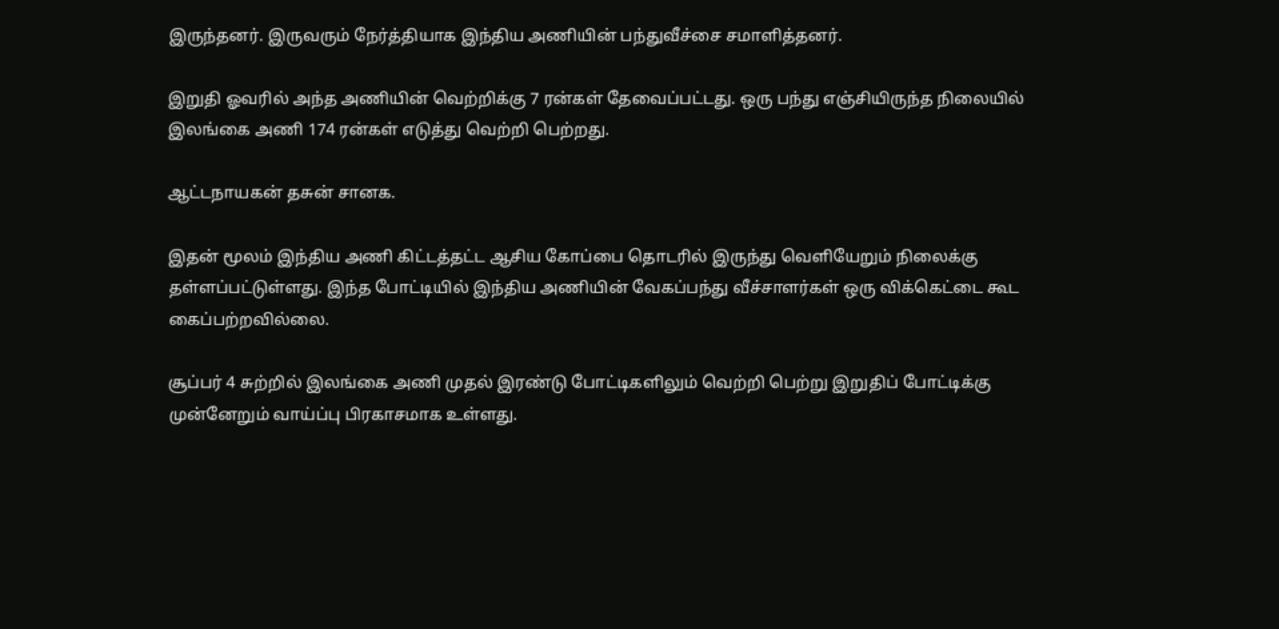இருந்தனர். இருவரும் நேர்த்தியாக இந்திய அணியின் பந்துவீச்சை சமாளித்தனர்.

இறுதி ஓவரில் அந்த அணியின் வெற்றிக்கு 7 ரன்கள் தேவைப்பட்டது. ஒரு பந்து எஞ்சியிருந்த நிலையில் இலங்கை அணி 174 ரன்கள் எடுத்து வெற்றி பெற்றது.

ஆட்டநாயகன் தசுன் சானக.

இதன் மூலம் இந்திய அணி கிட்டத்தட்ட ஆசிய கோப்பை தொடரில் இருந்து வெளியேறும் நிலைக்கு தள்ளப்பட்டுள்ளது. இந்த போட்டியில் இந்திய அணியின் வேகப்பந்து வீச்சாளர்கள் ஒரு விக்கெட்டை கூட கைப்பற்றவில்லை.

சூப்பர் 4 சுற்றில் இலங்கை அணி முதல் இரண்டு போட்டிகளிலும் வெற்றி பெற்று இறுதிப் போட்டிக்கு முன்னேறும் வாய்ப்பு பிரகாசமாக உள்ளது.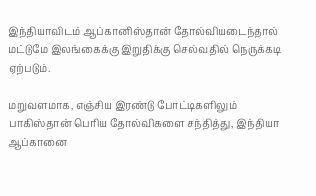இந்தியாவிடம் ஆப்கானிஸ்தான் தோல்வியடைந்தால் மட்டுமே இலங்கைக்கு இறுதிக்கு செல்வதில் நெருக்கடி ஏற்படும்.

மறுவளமாக, எஞ்சிய இரண்டு போட்டிகளிலும் பாகிஸ்தான் பெரிய தோல்விகளை சந்தித்து, இந்தியா ஆப்கானை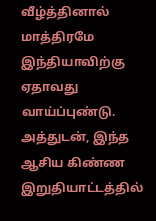வீழ்த்தினால் மாத்திரமே இந்தியாவிற்கு ஏதாவது வாய்ப்புண்டு. அத்துடன், இந்த ஆசிய கிண்ண இறுதியாட்டத்தில்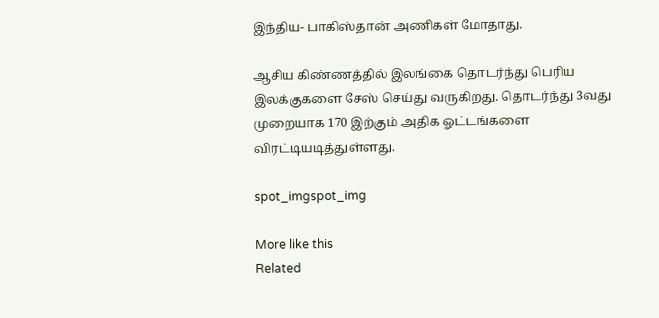இந்திய- பாகிஸ்தான் அணிகள் மோதாது.

ஆசிய கிண்ணத்தில் இலங்கை தொடர்ந்து பெரிய இலக்குகளை சேஸ் செய்து வருகிறது. தொடர்ந்து 3வது முறையாக 170 இற்கும் அதிக ஓட்டங்களை விரட்டியடித்துள்ளது.

spot_imgspot_img

More like this
Related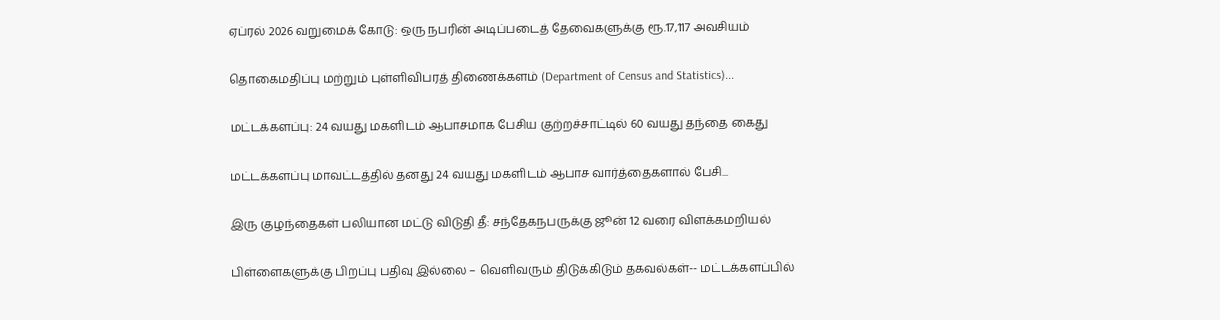ஏப்ரல் 2026 வறுமைக் கோடு: ஒரு நபரின் அடிப்படைத் தேவைகளுக்கு ரூ.17,117 அவசியம்

தொகைமதிப்பு மற்றும் புள்ளிவிபரத் திணைக்களம் (Department of Census and Statistics)...

மட்டக்களப்பு: 24 வயது மகளிடம் ஆபாசமாக பேசிய குற்றச்சாட்டில் 60 வயது தந்தை கைது

மட்டக்களப்பு மாவட்டத்தில் தனது 24 வயது மகளிடம் ஆபாச வார்த்தைகளால் பேசி...

இரு குழந்தைகள் பலியான மட்டு விடுதி தீ: சந்தேகநபருக்கு ஜூன் 12 வரை விளக்கமறியல்

பிள்ளைகளுக்கு பிறப்பு பதிவு இல்லை – வெளிவரும் திடுக்கிடும் தகவல்கள்-- மட்டக்களப்பில்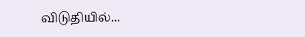விடுதியில்...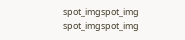spot_imgspot_img
spot_imgspot_img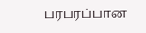பரபரப்பான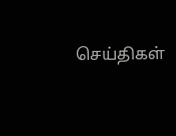செய்திகள்